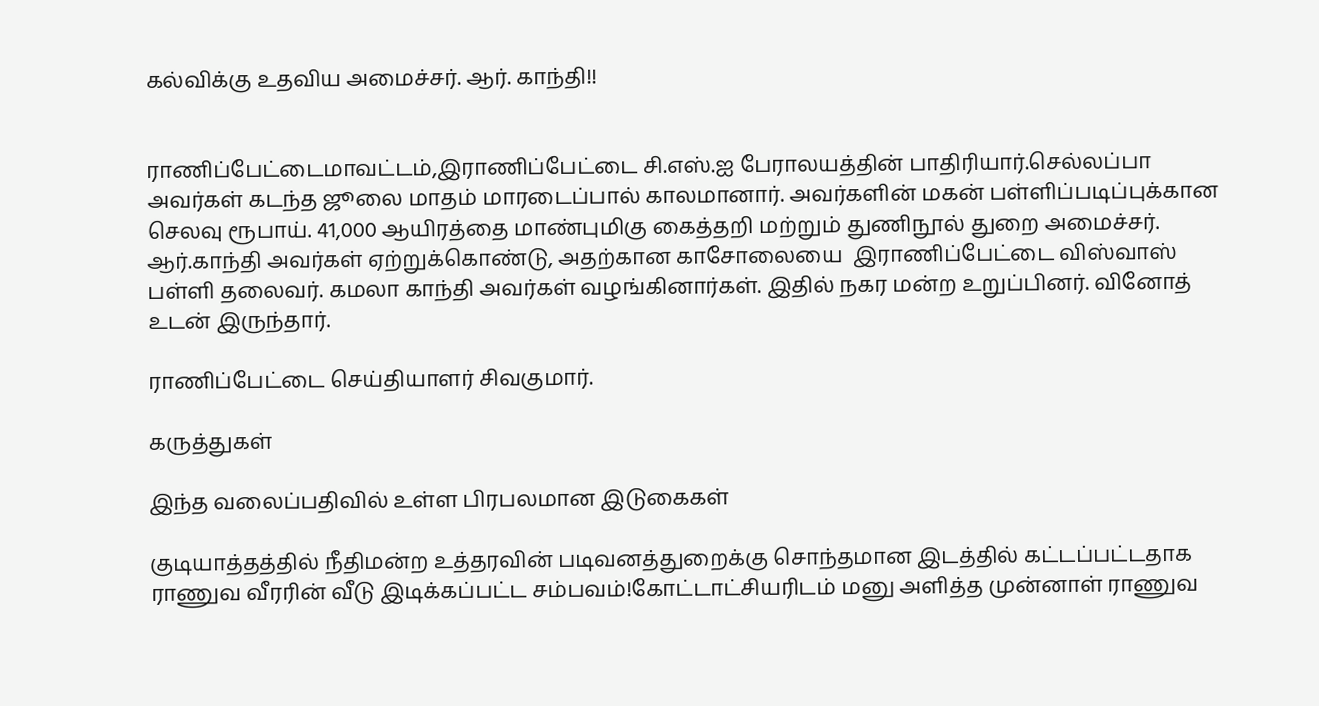கல்விக்கு உதவிய அமைச்சர். ஆர். காந்தி!!


ராணிப்பேட்டைமாவட்டம்,இராணிப்பேட்டை சி.எஸ்.ஐ பேராலயத்தின் பாதிரியார்.செல்லப்பா  அவர்கள் கடந்த ஜூலை மாதம் மாரடைப்பால் காலமானார். அவர்களின் மகன் பள்ளிப்படிப்புக்கான செலவு ரூபாய். 41,000 ஆயிரத்தை மாண்புமிகு கைத்தறி மற்றும் துணிநூல் துறை அமைச்சர். ஆர்.காந்தி அவர்கள் ஏற்றுக்கொண்டு, அதற்கான காசோலையை  இராணிப்பேட்டை விஸ்வாஸ் பள்ளி தலைவர். கமலா காந்தி அவர்கள் வழங்கினார்கள். இதில் நகர மன்ற உறுப்பினர். வினோத் உடன் இருந்தார்.

ராணிப்பேட்டை செய்தியாளர் சிவகுமார்.

கருத்துகள்

இந்த வலைப்பதிவில் உள்ள பிரபலமான இடுகைகள்

குடியாத்தத்தில் நீதிமன்ற உத்தரவின் படிவனத்துறைக்கு சொந்தமான இடத்தில் கட்டப்பட்டதாக ராணுவ வீரரின் வீடு இடிக்கப்பட்ட சம்பவம்!கோட்டாட்சியரிடம் மனு அளித்த முன்னாள் ராணுவ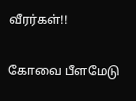வீரர்கள்!!

கோவை பீளமேடு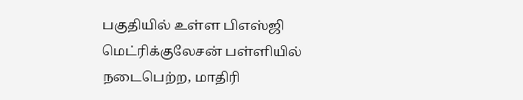பகுதியில் உள்ள பிஎஸ்ஜி மெட்ரிக்குலேசன் பள்ளியில் நடைபெற்ற, மாதிரி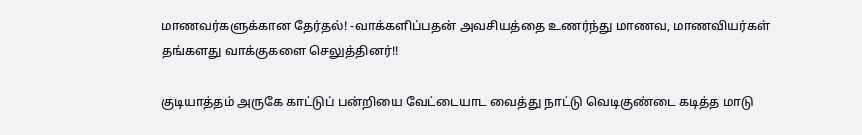மாணவர்களுக்கான தேர்தல்! -வாக்களிப்பதன் அவசியத்தை உணர்ந்து மாணவ, மாணவியர்கள் தங்களது வாக்குகளை செலுத்தினர்!!

குடியாத்தம் அருகே காட்டுப் பன்றியை வேட்டையாட வைத்து நாட்டு வெடிகுண்டை கடித்த மாடு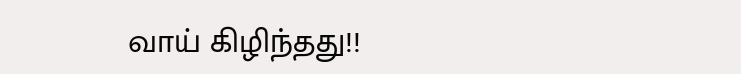வாய் கிழிந்தது!!